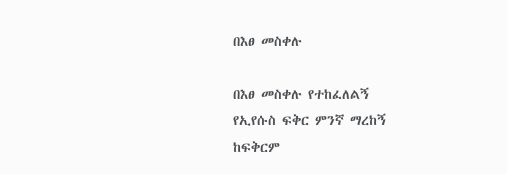በእፀ መስቀሉ

በእፀ መስቀሉ የተከፈለልኝ
የኢየሱስ ፍቅር ምንኛ ማረከኝ
ከፍቅርም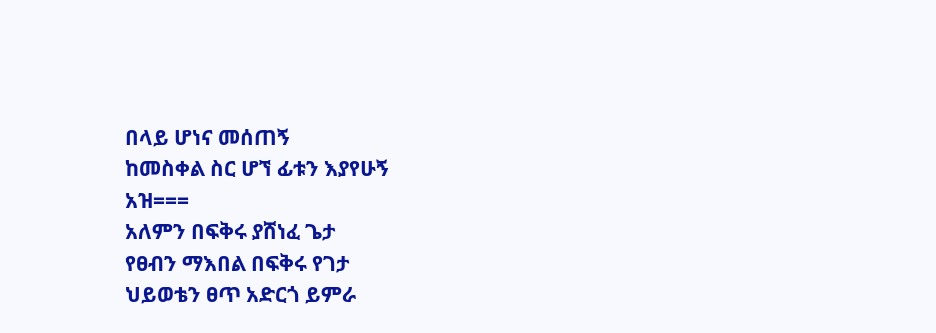በላይ ሆነና መሰጠኝ
ከመስቀል ስር ሆኘ ፊቱን እያየሁኝ
አዝ===
አለምን በፍቅሩ ያሸነፈ ጌታ
የፀብን ማእበል በፍቅሩ የገታ
ህይወቴን ፀጥ አድርጎ ይምራ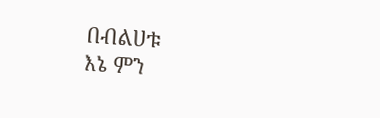በብልሀቱ
እኔ ምን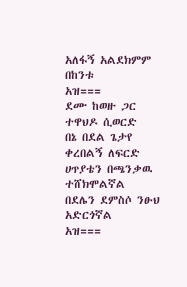አለፋኝ አልደክምም በከንቱ
አዝ===
ደሙ ከወዙ ጋር ተዋህዶ ሲወርድ
በኔ በደል ጌታየ ቀረበልኝ ለፍርድ
ሀጥያቴን በጫንቃዉ ተሸክሞልኛል
በደሌን ደምስሶ ንፁህ አድርጎኛል
አዝ===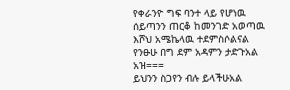የቀራንዮ ግፍ ባንተ ላይ የሆነዉ
ሰይጣንን ጠርቆ ከመንገድ አወጣዉ
እሾህ አሜኬላዉ ተደምስሶልናል
የንፁሁ በግ ደም አዳምን ታድጉአል
አዝ===
ይህንን ስጋየን ብሉ ይላችሁአል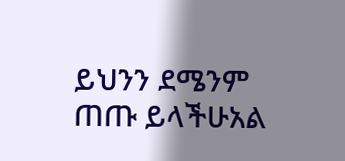ይህንን ደሜንም ጠጡ ይላችሁአል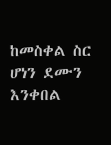ከመስቀል ስር ሆነን ደሙን እንቀበል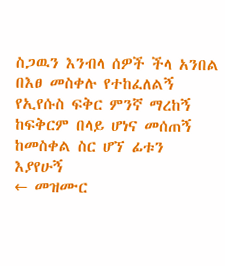ስጋዉን እንብላ ሰዎች ችላ አንበል
በእፀ መስቀሉ የተከፈለልኝ
የኢየሱስ ፍቅር ምንኛ ማረከኝ
ከፍቅርም በላይ ሆነና መሰጠኝ
ከመስቀል ስር ሆኘ ፊቱን እያየሁኝ
← መዝሙር